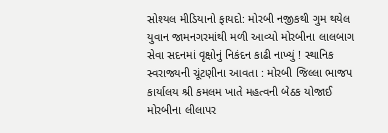સોશ્યલ મીડિયાનો ફાયદો: મોરબી નજીકથી ગુમ થયેલ યુવાન જામનગરમાંથી મળી આવ્યો મોરબીના લાલબાગ સેવા સદનમાં વૃક્ષોનું નિકંદન કાઢી નાખ્યું ! સ્થાનિક સ્વરાજ્યની ચૂંટણીના આવતા : મોરબી જિલ્લા ભાજપ કાર્યાલય શ્રી કમલમ ખાતે મહત્વની બેઠક યોજાઈ મોરબીના લીલાપર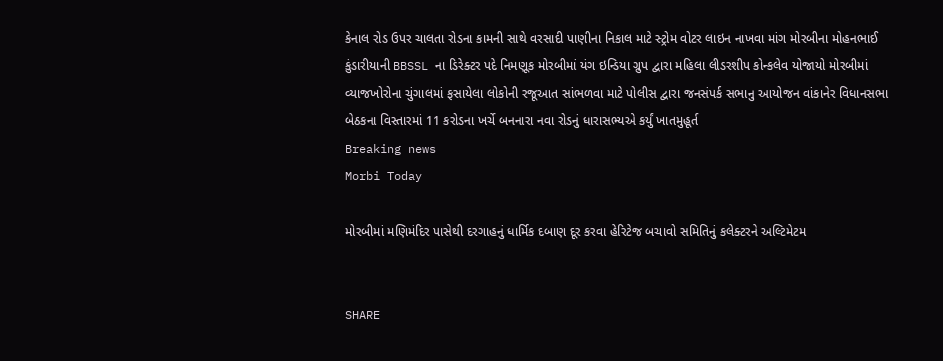કેનાલ રોડ ઉપર ચાલતા રોડના કામની સાથે વરસાદી પાણીના નિકાલ માટે સ્ટ્રોમ વોટર લાઇન નાખવા માંગ મોરબીના મોહનભાઈ કુંડારીયાની BBSSL ના ડિરેક્ટર પદે નિમણૂક મોરબીમાં યંગ ઇન્ડિયા ગ્રુપ દ્વારા મહિલા લીડરશીપ કોન્કલેવ યોજાયો મોરબીમાં વ્યાજખોરોના ચુંગાલમાં ફસાયેલા લોકોની રજૂઆત સાંભળવા માટે પોલીસ દ્વારા જનસંપર્ક સભાનુ આયોજન વાંકાનેર વિધાનસભા બેઠકના વિસ્તારમાં 11 કરોડના ખર્ચે બનનારા નવા રોડનું ધારાસભ્યએ કર્યું ખાતમુહૂર્ત
Breaking news
Morbi Today

મોરબીમાં મણિમંદિર પાસેથી દરગાહનું ધાર્મિક દબાણ દૂર કરવા હેરિટેજ બચાવો સમિતિનું કલેક્ટરને અલ્ટિમેટમ


SHARE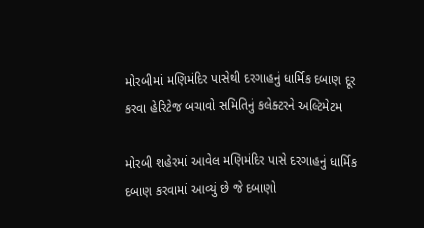મોરબીમાં મણિમંદિર પાસેથી દરગાહનું ધાર્મિક દબાણ દૂર કરવા હેરિટેજ બચાવો સમિતિનું કલેક્ટરને અલ્ટિમેટમ

મોરબી શહેરમાં આવેલ મણિમંદિર પાસે દરગાહનું ધાર્મિક દબાણ કરવામાં આવ્યું છે જે દબાણો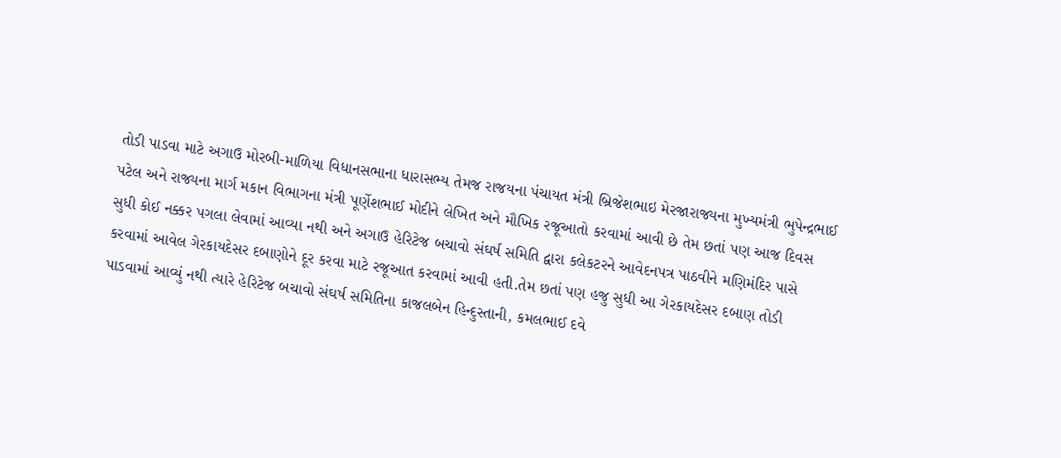તોડી પાડવા માટે અગાઉ મોરબી-માળિયા વિધાનસભાના ધારાસભ્ય તેમજ રાજયના પંચાયત મંત્રી બ્રિજેશભાઇ મેરજારાજ્યના મુખ્યમંત્રી ભુપેન્દ્રભાઈ પટેલ અને રાજ્યના માર્ગ મકાન વિભાગના મંત્રી પૂર્ણેશભાઈ મોદીને લેખિત અને મૌખિક રજૂઆતો કરવામાં આવી છે તેમ છતાં પણ આજ દિવસ સુધી કોઈ નક્કર પગલા લેવામાં આવ્યા નથી અને અગાઉ હેરિટેજ બચાવો સંઘર્ષ સમિતિ દ્વારા કલેકટરને આવેદનપત્ર પાઠવીને મણિમંદિર પાસે કરવામાં આવેલ ગેરકાયદેસર દબાણોને દૂર કરવા માટે રજૂઆત કરવામાં આવી હતી.તેમ છતાં પણ હજુ સુધી આ ગેરકાયદેસર દબાણ તોડી પાડવામાં આવ્યું નથી ત્યારે હેરિટેજ બચાવો સંઘર્ષ સમિતિના કાજલબેન હિન્દુસ્તાની, કમલભાઈ દવે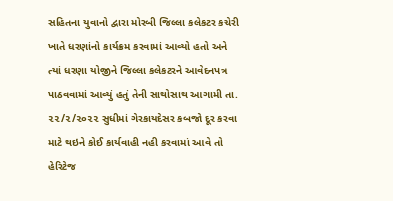સહિતના યુવાનો દ્વારા મોરબી જિલ્લા કલેકટર કચેરી ખાતે ધરણાંનો કાર્યક્રમ કરવામાં આવ્યો હતો અને ત્યાં ધરણા યોજીને જિલ્લા કલેકટરને આવેદનપત્ર પાઠવવામાં આવ્યું હતું તેની સાથોસાથ આગામી તા. ૨૨/૨/૨૦૨૨ સુધીમાં ગેરકાયદેસર કબજો દૂર કરવા માટે થઇને કોઈ કાર્યવાહી નહી કરવામાં આવે તો હેરિટેજ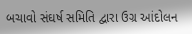બચાવો સંઘર્ષ સમિતિ દ્વારા ઉગ્ર આંદોલન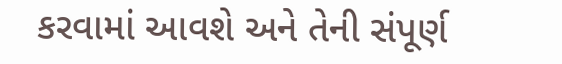કરવામાં આવશે અને તેની સંપૂર્ણ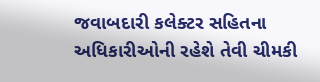જવાબદારી કલેક્ટર સહિતના અધિકારીઓની રહેશે તેવી ચીમકી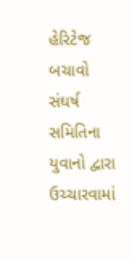હેરિટેજ બચાવો સંઘર્ષ સમિતિના યુવાનો દ્વારા ઉચ્ચારવામાં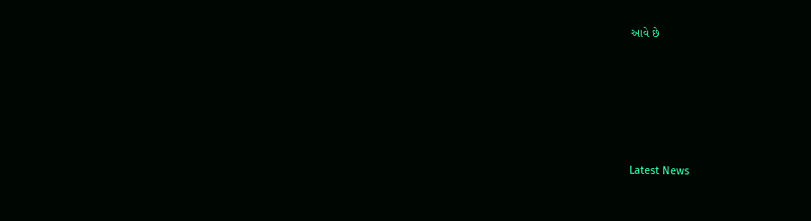આવે છે






Latest News